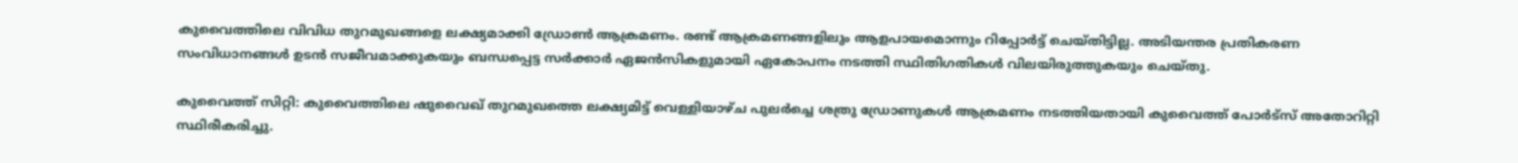കുവൈത്തിലെ വിവിധ തുറമുഖങ്ങളെ ലക്ഷ്യമാക്കി ഡ്രോൺ ആക്രമണം. രണ്ട് ആക്രമണങ്ങളിലും ആളപായമൊന്നും റിപ്പോർട്ട് ചെയ്തിട്ടില്ല. അടിയന്തര പ്രതികരണ സംവിധാനങ്ങൾ ഉടൻ സജീവമാക്കുകയും ബന്ധപ്പെട്ട സർക്കാർ ഏജൻസികളുമായി ഏകോപനം നടത്തി സ്ഥിതിഗതികൾ വിലയിരുത്തുകയും ചെയ്തു.

കുവൈത്ത് സിറ്റി: കുവൈത്തിലെ ഷുവൈഖ് തുറമുഖത്തെ ലക്ഷ്യമിട്ട് വെള്ളിയാഴ്ച പുലർച്ചെ ശത്രു ഡ്രോണുകൾ ആക്രമണം നടത്തിയതായി കുവൈത്ത് പോർട്സ് അതോറിറ്റി സ്ഥിരീകരിച്ചു.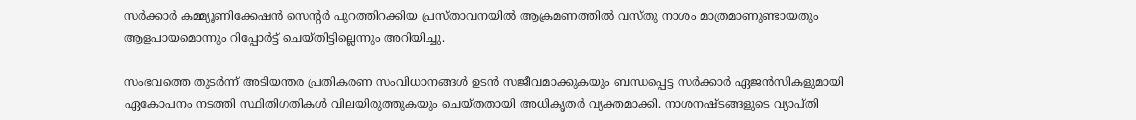സർക്കാർ കമ്മ്യൂണിക്കേഷൻ സെന്‍റർ പുറത്തിറക്കിയ പ്രസ്താവനയിൽ ആക്രമണത്തിൽ വസ്തു നാശം മാത്രമാണുണ്ടായതും ആളപായമൊന്നും റിപ്പോർട്ട് ചെയ്തിട്ടില്ലെന്നും അറിയിച്ചു.

സംഭവത്തെ തുടർന്ന് അടിയന്തര പ്രതികരണ സംവിധാനങ്ങൾ ഉടൻ സജീവമാക്കുകയും ബന്ധപ്പെട്ട സർക്കാർ ഏജൻസികളുമായി ഏകോപനം നടത്തി സ്ഥിതിഗതികൾ വിലയിരുത്തുകയും ചെയ്തതായി അധികൃതർ വ്യക്തമാക്കി. നാശനഷ്ടങ്ങളുടെ വ്യാപ്തി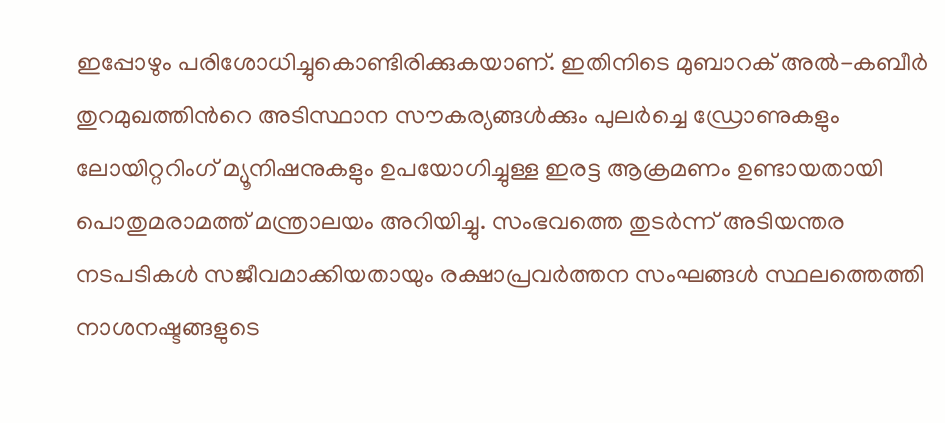ഇപ്പോഴും പരിശോധിച്ചുകൊണ്ടിരിക്കുകയാണ്. ഇതിനിടെ മുബാറക് അൽ-കബീർ തുറമുഖത്തിന്‍റെ അടിസ്ഥാന സൗകര്യങ്ങൾക്കും പുലർച്ചെ ഡ്രോണുകളും ലോയിറ്ററിംഗ് മ്യൂനിഷനുകളും ഉപയോഗിച്ചുള്ള ഇരട്ട ആക്രമണം ഉണ്ടായതായി പൊതുമരാമത്ത് മന്ത്രാലയം അറിയിച്ചു. സംഭവത്തെ തുടർന്ന് അടിയന്തര നടപടികൾ സജീവമാക്കിയതായും രക്ഷാപ്രവർത്തന സംഘങ്ങൾ സ്ഥലത്തെത്തി നാശനഷ്ടങ്ങളുടെ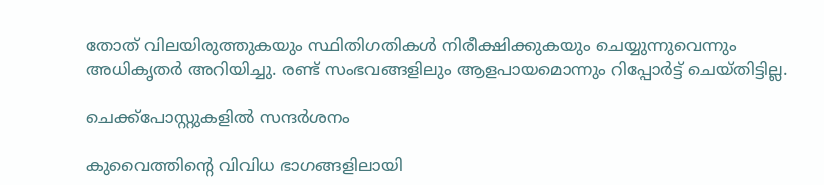തോത് വിലയിരുത്തുകയും സ്ഥിതിഗതികൾ നിരീക്ഷിക്കുകയും ചെയ്യുന്നുവെന്നും അധികൃതർ അറിയിച്ചു. രണ്ട് സംഭവങ്ങളിലും ആളപായമൊന്നും റിപ്പോർട്ട് ചെയ്തിട്ടില്ല.

ചെക്ക്‌പോസ്റ്റുകളിൽ സന്ദർശനം

കുവൈത്തിന്‍റെ വിവിധ ഭാഗങ്ങളിലായി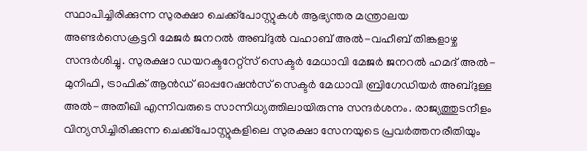സ്ഥാപിച്ചിരിക്കുന്ന സുരക്ഷാ ചെക്ക്‌പോസ്റ്റുകൾ ആഭ്യന്തര മന്ത്രാലയ അണ്ടർസെക്രട്ടറി മേജർ ജനറൽ അബ്ദുൽ വഹാബ് അൽ-വഹീബ് തിങ്കളാഴ്ച സന്ദർശിച്ചു. സുരക്ഷാ ഡയറക്ടറേറ്റ്സ് സെക്ടർ മേധാവി മേജർ ജനറൽ ഹമദ് അൽ-മുനിഫി, ട്രാഫിക് ആൻഡ് ഓപ്പറേഷൻസ് സെക്ടർ മേധാവി ബ്രിഗേഡിയർ അബ്ദുള്ള അൽ-അതീഖി എന്നിവരുടെ സാന്നിധ്യത്തിലായിരുന്നു സന്ദർശനം. രാജ്യത്തുടനീളം വിന്യസിച്ചിരിക്കുന്ന ചെക്ക്‌പോസ്റ്റുകളിലെ സുരക്ഷാ സേനയുടെ പ്രവർത്തനരീതിയും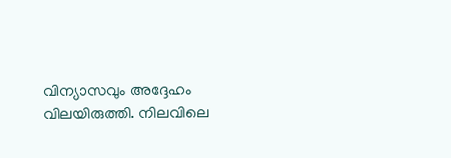വിന്യാസവും അദ്ദേഹം വിലയിരുത്തി. നിലവിലെ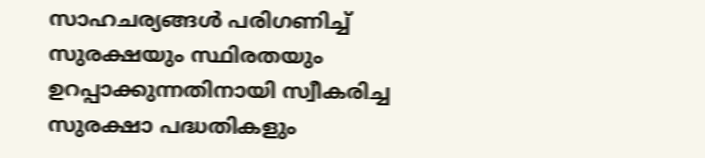സാഹചര്യങ്ങൾ പരിഗണിച്ച് സുരക്ഷയും സ്ഥിരതയും ഉറപ്പാക്കുന്നതിനായി സ്വീകരിച്ച സുരക്ഷാ പദ്ധതികളും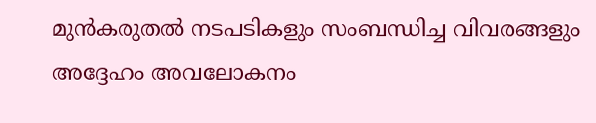മുൻകരുതൽ നടപടികളും സംബന്ധിച്ച വിവരങ്ങളും അദ്ദേഹം അവലോകനം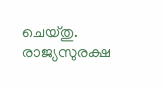ചെയ്തു. രാജ്യസുരക്ഷ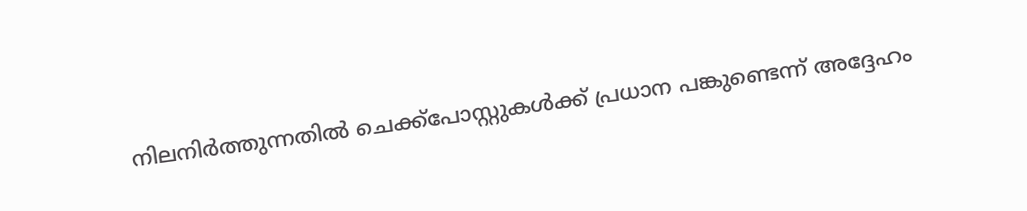നിലനിർത്തുന്നതിൽ ചെക്ക്‌പോസ്റ്റുകൾക്ക് പ്രധാന പങ്കുണ്ടെന്ന് അദ്ദേഹം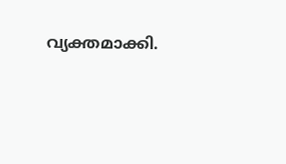വ്യക്തമാക്കി.